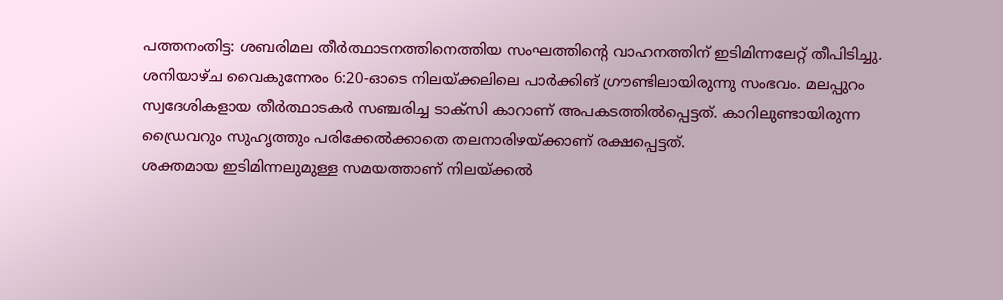പത്തനംതിട്ട: ശബരിമല തീർത്ഥാടനത്തിനെത്തിയ സംഘത്തിന്റെ വാഹനത്തിന് ഇടിമിന്നലേറ്റ് തീപിടിച്ചു. ശനിയാഴ്ച വൈകുന്നേരം 6:20-ഓടെ നിലയ്ക്കലിലെ പാർക്കിങ് ഗ്രൗണ്ടിലായിരുന്നു സംഭവം. മലപ്പുറം സ്വദേശികളായ തീർത്ഥാടകർ സഞ്ചരിച്ച ടാക്സി കാറാണ് അപകടത്തിൽപ്പെട്ടത്. കാറിലുണ്ടായിരുന്ന ഡ്രൈവറും സുഹൃത്തും പരിക്കേൽക്കാതെ തലനാരിഴയ്ക്കാണ് രക്ഷപ്പെട്ടത്.
ശക്തമായ ഇടിമിന്നലുമുള്ള സമയത്താണ് നിലയ്ക്കൽ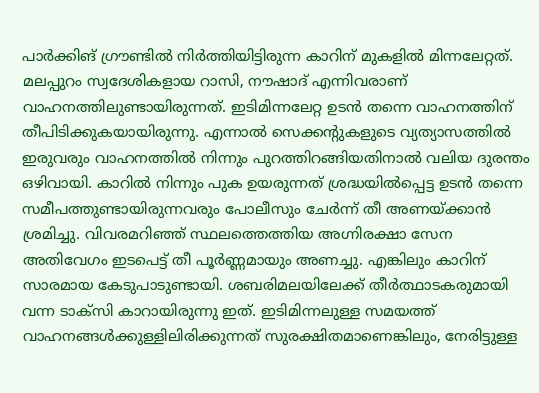പാർക്കിങ് ഗ്രൗണ്ടിൽ നിർത്തിയിട്ടിരുന്ന കാറിന് മുകളിൽ മിന്നലേറ്റത്. മലപ്പുറം സ്വദേശികളായ റാസി, നൗഷാദ് എന്നിവരാണ് വാഹനത്തിലുണ്ടായിരുന്നത്. ഇടിമിന്നലേറ്റ ഉടൻ തന്നെ വാഹനത്തിന് തീപിടിക്കുകയായിരുന്നു. എന്നാൽ സെക്കന്റുകളുടെ വ്യത്യാസത്തിൽ ഇരുവരും വാഹനത്തിൽ നിന്നും പുറത്തിറങ്ങിയതിനാൽ വലിയ ദുരന്തം ഒഴിവായി. കാറിൽ നിന്നും പുക ഉയരുന്നത് ശ്രദ്ധയിൽപ്പെട്ട ഉടൻ തന്നെ സമീപത്തുണ്ടായിരുന്നവരും പോലീസും ചേർന്ന് തീ അണയ്ക്കാൻ ശ്രമിച്ചു. വിവരമറിഞ്ഞ് സ്ഥലത്തെത്തിയ അഗ്നിരക്ഷാ സേന അതിവേഗം ഇടപെട്ട് തീ പൂർണ്ണമായും അണച്ചു. എങ്കിലും കാറിന് സാരമായ കേടുപാടുണ്ടായി. ശബരിമലയിലേക്ക് തീർത്ഥാടകരുമായി വന്ന ടാക്സി കാറായിരുന്നു ഇത്. ഇടിമിന്നലുള്ള സമയത്ത് വാഹനങ്ങൾക്കുള്ളിലിരിക്കുന്നത് സുരക്ഷിതമാണെങ്കിലും, നേരിട്ടുള്ള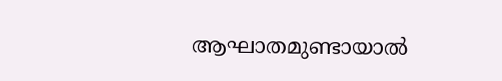ആഘാതമുണ്ടായാൽ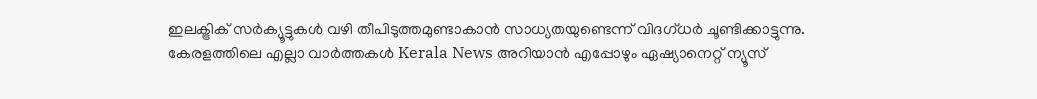ഇലക്ട്രിക് സർക്യൂട്ടുകൾ വഴി തീപിടുത്തമുണ്ടാകാൻ സാധ്യതയുണ്ടെന്ന് വിദഗ്ധർ ചൂണ്ടിക്കാട്ടുന്നു.
കേരളത്തിലെ എല്ലാ വാർത്തകൾ Kerala News അറിയാൻ എപ്പോഴും ഏഷ്യാനെറ്റ് ന്യൂസ്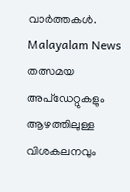വാർത്തകൾ. Malayalam News തത്സമയ അപ്ഡേറ്റുകളും ആഴത്തിലുള്ള വിശകലനവും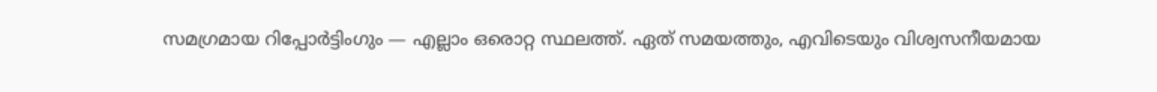സമഗ്രമായ റിപ്പോർട്ടിംഗും — എല്ലാം ഒരൊറ്റ സ്ഥലത്ത്. ഏത് സമയത്തും, എവിടെയും വിശ്വസനീയമായ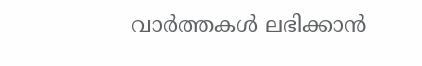വാർത്തകൾ ലഭിക്കാൻ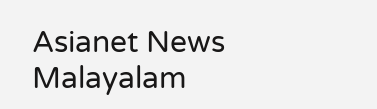Asianet News Malayalam